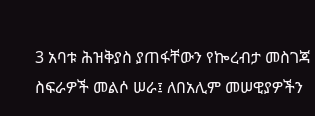3 አባቱ ሕዝቅያስ ያጠፋቸውን የኰረብታ መስገጃ ስፍራዎች መልሶ ሠራ፤ ለበአሊም መሠዊያዎችን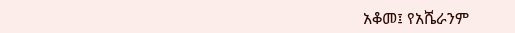አቆመ፤ የአሼራንም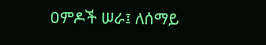ዐምዶች ሠራ፤ ለሰማይ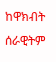ከዋክብት ሰራዊትም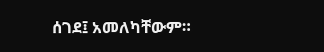ሰገደ፤ አመለካቸውም።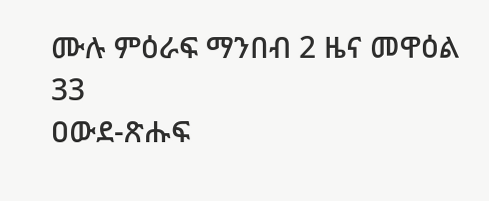ሙሉ ምዕራፍ ማንበብ 2 ዜና መዋዕል 33
ዐውደ-ጽሑፍ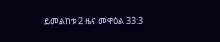ይመልከቱ 2 ዜና መዋዕል 33:3